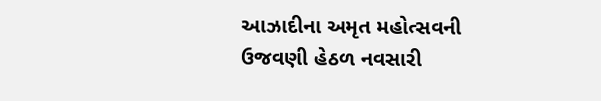આઝાદીના અમૃત મહોત્સવની ઉજવણી હેઠળ નવસારી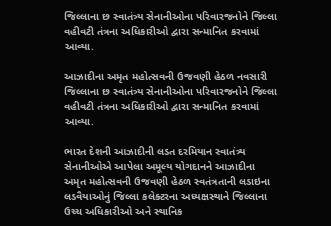જિલ્લાના છ સ્વાતંત્ર્ય સેનાનીઓના પરિવારજનોને જિલ્લા વહીવટી તંત્રના અધિકારીઓ દ્વારા સન્માનિત કરવામાં આવ્યા.

આઝાદીના અમૃત મહોત્સવની ઉજવણી હેઠળ નવસારી જિલ્લાના છ સ્વાતંત્ર્ય સેનાનીઓના પરિવારજનોને જિલ્લા વહીવટી તંત્રના અધિકારીઓ દ્વારા સન્માનિત કરવામાં આવ્યા.

ભારત દેશની આઝાદીની લડત દરમિયાન સ્વાતંત્ર્ય સેનાનીઓએ આપેલા અમૂલ્ય યોગદાનને આઝાદીના અમૃત મહોત્સવની ઉજવણી હેઠળ સ્વતંત્રતાની લડાઇના લડવૈયાઓનું જિલ્લા કલેક્ટરના અધ્યક્ષસ્થાને જિલ્લાના ઉચ્ચ અધિકારીઓ અને સ્થાનિક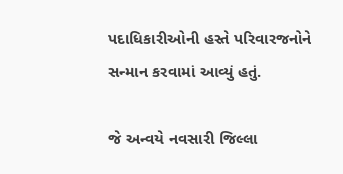પદાધિકારીઓની હસ્તે પરિવારજનોને સન્માન કરવામાં આવ્યું હતું.

જે અન્વયે નવસારી જિલ્લા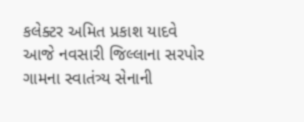કલેક્ટર અમિત પ્રકાશ યાદવે આજે નવસારી જિલ્લાના સરપોર ગામના સ્વાતંત્ર્ય સેનાની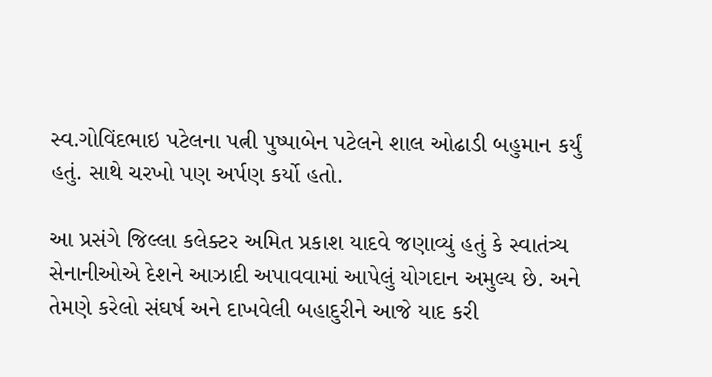સ્વ.ગોવિંદભાઇ પટેલના પત્ની પુષ્પાબેન પટેલને શાલ ઓઢાડી બહુમાન કર્યું હતું. સાથે ચરખો પણ અર્પણ કર્યો હતો.

આ પ્રસંગે જિલ્લા કલેક્ટર અમિત પ્રકાશ યાદવે જણાવ્યું હતું કે સ્વાતંત્ર્ય સેનાનીઓએ દેશને આઝાદી અપાવવામાં આપેલું યોગદાન અમુલ્ય છે. અને તેમણે કરેલો સંઘર્ષ અને દાખવેલી બહાદુરીને આજે યાદ કરી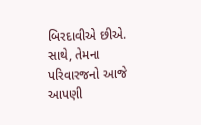બિરદાવીએ છીએ. સાથે, તેમના પરિવારજનો આજે આપણી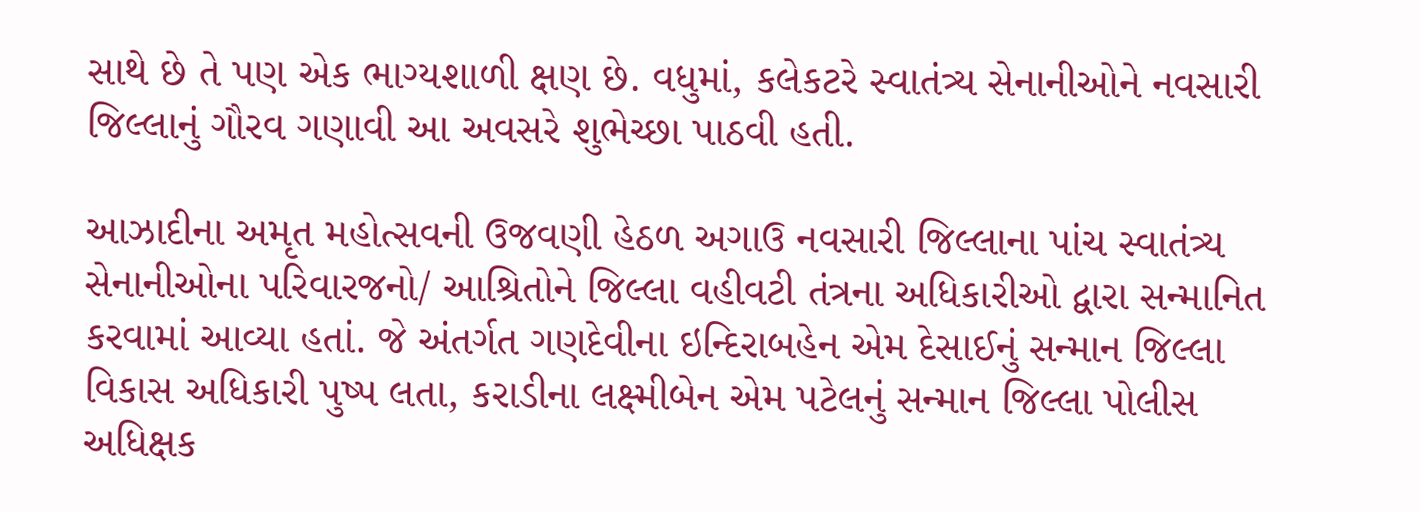સાથે છે તે પણ એક ભાગ્યશાળી ક્ષણ છે. વધુમાં, કલેકટરે સ્વાતંત્ર્ય સેનાનીઓને નવસારી જિલ્લાનું ગૌરવ ગણાવી આ અવસરે શુભેચ્છા પાઠવી હતી.

આઝાદીના અમૃત મહોત્સવની ઉજવણી હેઠળ અગાઉ નવસારી જિલ્લાના પાંચ સ્વાતંત્ર્ય સેનાનીઓના પરિવારજનો/ આશ્રિતોને જિલ્લા વહીવટી તંત્રના અધિકારીઓ દ્વારા સન્માનિત કરવામાં આવ્યા હતાં. જે અંતર્ગત ગણદેવીના ઇન્દિરાબહેન એમ દેસાઈનું સન્માન જિલ્લા વિકાસ અધિકારી પુષ્પ લતા, કરાડીના લક્ષ્મીબેન એમ પટેલનું સન્માન જિલ્લા પોલીસ અધિક્ષક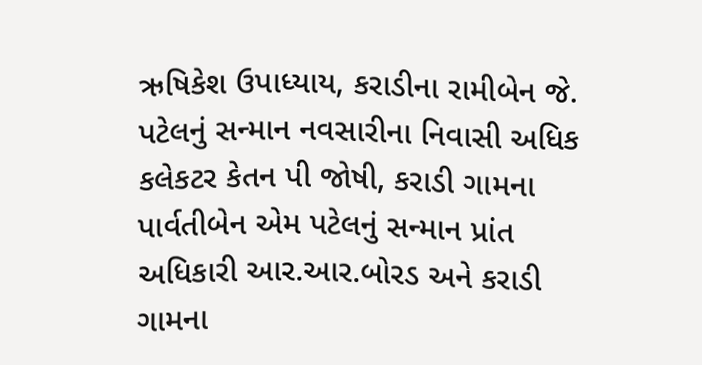ઋષિકેશ ઉપાધ્યાય, કરાડીના રામીબેન જે. પટેલનું સન્માન નવસારીના નિવાસી અધિક કલેકટર કેતન પી જોષી, કરાડી ગામના પાર્વતીબેન એમ પટેલનું સન્માન પ્રાંત અધિકારી આર.આર.બોરડ અને કરાડી ગામના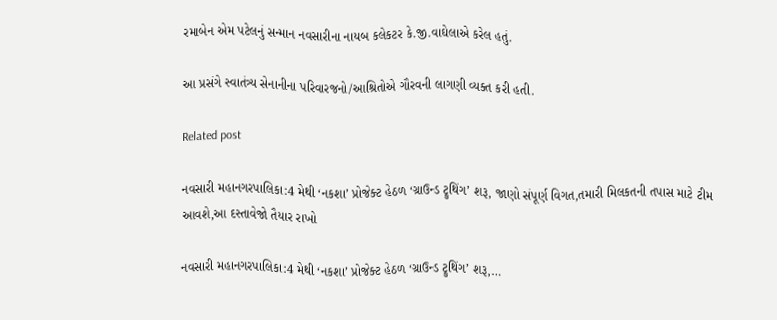રમાબેન એમ પટેલનું સન્માન નવસારીના નાયબ કલેકટર કે.જી.વાઘેલાએ કરેલ હતું.

આ પ્રસંગે સ્વાતંત્ર્ય સેનાનીના પરિવારજનો/આશ્રિતોએ ગૌરવની લાગણી વ્યક્ત કરી હતી.

Related post

નવસારી મહાનગરપાલિકા:4 મેથી ‘નકશા’ પ્રોજેક્ટ હેઠળ ‘ગ્રાઉન્ડ ટ્રુથિંગ’ શરૂ, જાણો સંપૂર્ણ વિગત,તમારી મિલકતની તપાસ માટે ટીમ આવશે,આ દસ્તાવેજો તૈયાર રાખો

નવસારી મહાનગરપાલિકા:4 મેથી ‘નકશા’ પ્રોજેક્ટ હેઠળ ‘ગ્રાઉન્ડ ટ્રુથિંગ’ શરૂ,…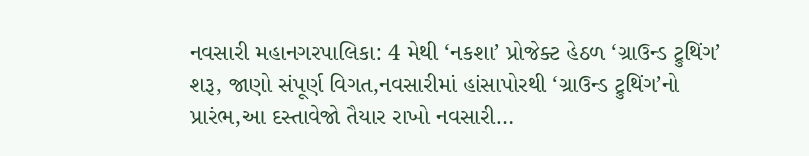નવસારી મહાનગરપાલિકા: 4 મેથી ‘નકશા’ પ્રોજેક્ટ હેઠળ ‘ગ્રાઉન્ડ ટ્રુથિંગ’ શરૂ, જાણો સંપૂર્ણ વિગત,નવસારીમાં હાંસાપોરથી ‘ગ્રાઉન્ડ ટ્રુથિંગ’નો પ્રારંભ,આ દસ્તાવેજો તૈયાર રાખો નવસારી…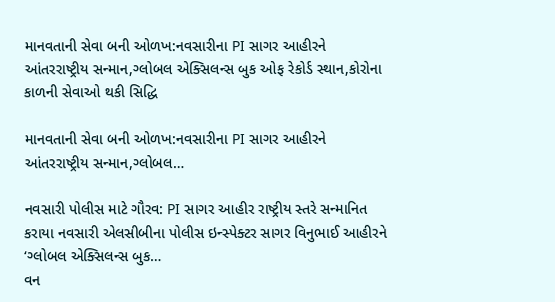માનવતાની સેવા બની ઓળખ:નવસારીના PI સાગર આહીરને આંતરરાષ્ટ્રીય સન્માન,ગ્લોબલ એક્સિલન્સ બુક ઓફ રેકોર્ડ સ્થાન,કોરોના કાળની સેવાઓ થકી સિદ્ધિ

માનવતાની સેવા બની ઓળખ:નવસારીના PI સાગર આહીરને આંતરરાષ્ટ્રીય સન્માન,ગ્લોબલ…

નવસારી પોલીસ માટે ગૌરવ: PI સાગર આહીર રાષ્ટ્રીય સ્તરે સન્માનિત કરાયા નવસારી એલસીબીના પોલીસ ઇન્સ્પેક્ટર સાગર વિનુભાઈ આહીરને ‘ગ્લોબલ એક્સિલન્સ બુક…
વન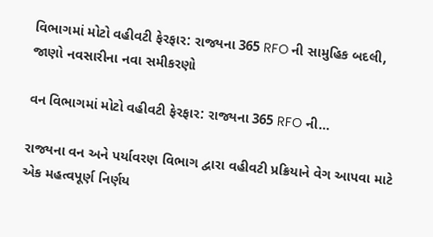વિભાગમાં મોટો વહીવટી ફેરફાર: રાજ્યના 365 RFO ની સામુહિક બદલી, જાણો નવસારીના નવા સમીકરણો

વન વિભાગમાં મોટો વહીવટી ફેરફાર: રાજ્યના 365 RFO ની…

રાજ્યના વન અને પર્યાવરણ વિભાગ દ્વારા વહીવટી પ્રક્રિયાને વેગ આપવા માટે એક મહત્વપૂર્ણ નિર્ણય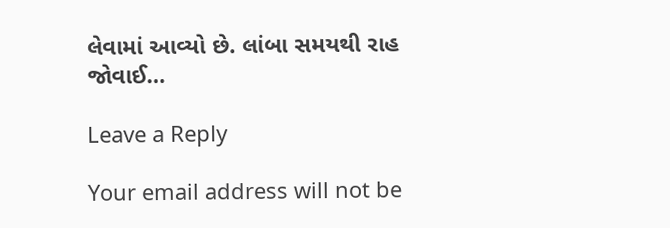લેવામાં આવ્યો છે. લાંબા સમયથી રાહ જોવાઈ…

Leave a Reply

Your email address will not be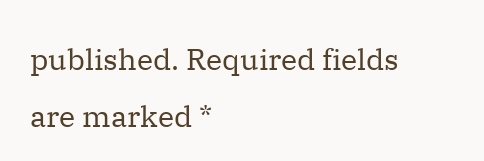published. Required fields are marked *